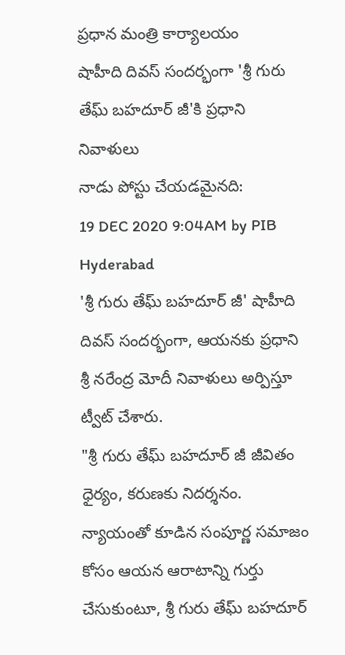ప్రధాన మంత్రి కార్యాలయం
షాహీది దివస్ సందర్భంగా 'శ్రీ గురు తేఘ్ బహదూర్ జీ'కి ప్రధాని నివాళులు
నాడు పోస్టు చేయడమైనది:
19 DEC 2020 9:04AM by PIB Hyderabad
'శ్రీ గురు తేఘ్ బహదూర్ జీ' షాహీది దివస్ సందర్భంగా, ఆయనకు ప్రధాని శ్రీ నరేంద్ర మోదీ నివాళులు అర్పిస్తూ ట్వీట్ చేశారు.
"శ్రీ గురు తేఘ్ బహదూర్ జీ జీవితం ధైర్యం, కరుణకు నిదర్శనం. న్యాయంతో కూడిన సంపూర్ణ సమాజం కోసం ఆయన ఆరాటాన్ని గుర్తు చేసుకుంటూ, శ్రీ గురు తేఘ్ బహదూర్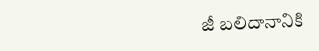జీ బలిదానానికి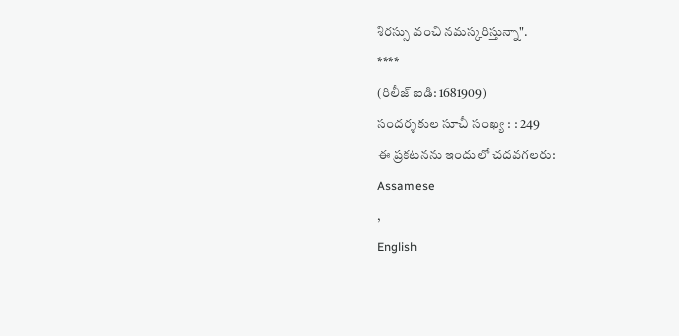శిరస్సు వంచి నమస్కరిస్తున్నా".
****
(రిలీజ్ ఐడి: 1681909)
సందర్శకుల సూచీ సంఖ్య : : 249
ఈ ప్రకటనను ఇందులో చదవగలరు:
Assamese
,
English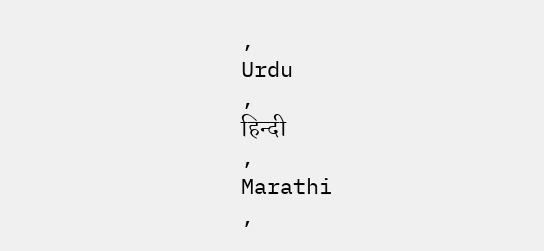,
Urdu
,
हिन्दी
,
Marathi
,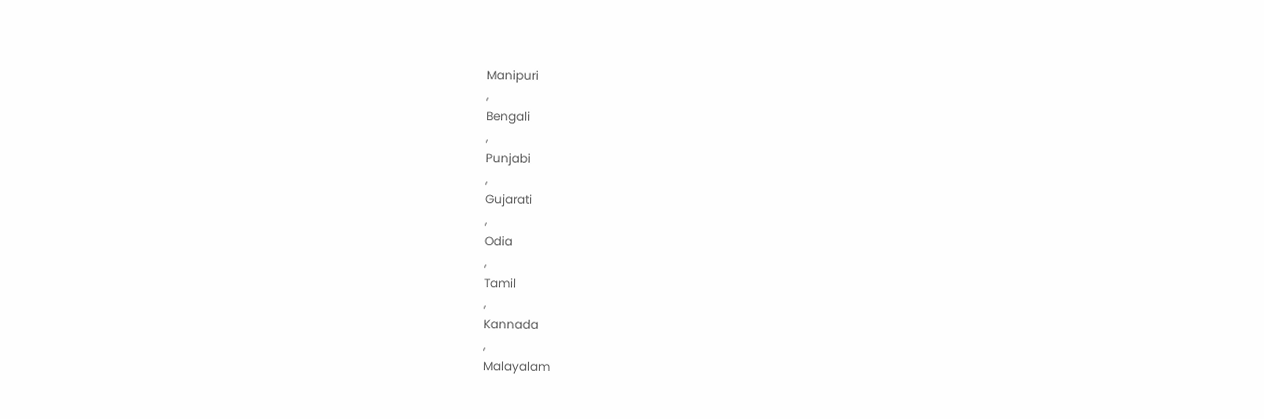Manipuri
,
Bengali
,
Punjabi
,
Gujarati
,
Odia
,
Tamil
,
Kannada
,
Malayalam